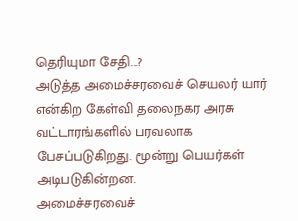தெரியுமா சேதி...?
அடுத்த அமைச்சரவைச் செயலர் யார் என்கிற கேள்வி தலைநகர அரசு வட்டாரங்களில் பரவலாக பேசப்படுகிறது. மூன்று பெயர்கள் அடிபடுகின்றன.
அமைச்சரவைச்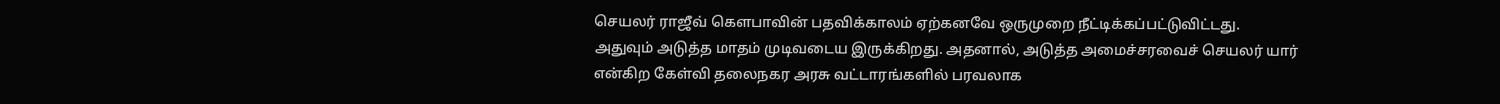செயலர் ராஜீவ் கெளபாவின் பதவிக்காலம் ஏற்கனவே ஒருமுறை நீட்டிக்கப்பட்டுவிட்டது. அதுவும் அடுத்த மாதம் முடிவடைய இருக்கிறது. அதனால், அடுத்த அமைச்சரவைச் செயலர் யார் என்கிற கேள்வி தலைநகர அரசு வட்டாரங்களில் பரவலாக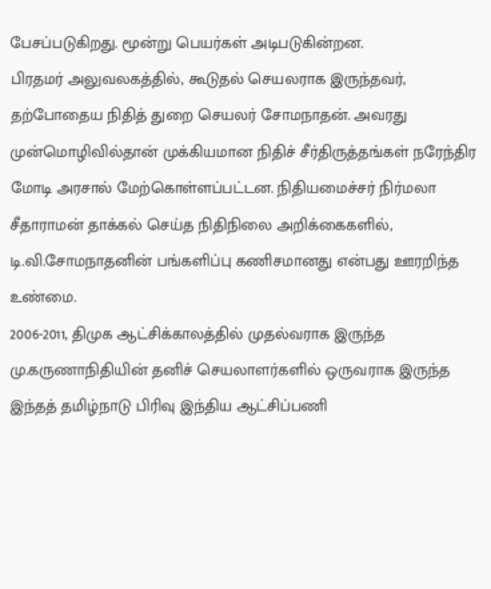பேசப்படுகிறது. மூன்று பெயர்கள் அடிபடுகின்றன.
பிரதமர் அலுவலகத்தில், கூடுதல் செயலராக இருந்தவர், தற்போதைய நிதித் துறை செயலர் சோமநாதன். அவரது முன்மொழிவில்தான் முக்கியமான நிதிச் சீர்திருத்தங்கள் நரேந்திர மோடி அரசால் மேற்கொள்ளப்பட்டன. நிதியமைச்சர் நிர்மலா சீதாராமன் தாக்கல் செய்த நிதிநிலை அறிக்கைகளில், டி.வி.சோமநாதனின் பங்களிப்பு கணிசமானது என்பது ஊரறிந்த உண்மை.
2006-2011, திமுக ஆட்சிக்காலத்தில் முதல்வராக இருந்த மு.கருணாநிதியின் தனிச் செயலாளர்களில் ஒருவராக இருந்த இந்தத் தமிழ்நாடு பிரிவு இந்திய ஆட்சிப்பணி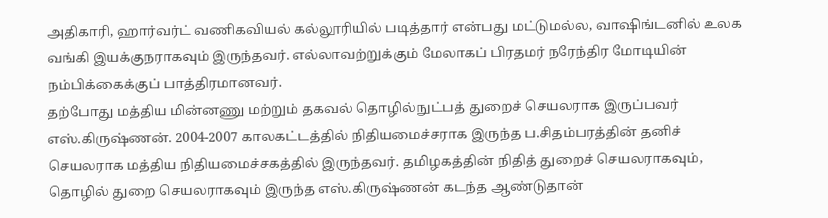அதிகாரி, ஹார்வர்ட் வணிகவியல் கல்லூரியில் படித்தார் என்பது மட்டுமல்ல, வாஷிங்டனில் உலக வங்கி இயக்குநராகவும் இருந்தவர். எல்லாவற்றுக்கும் மேலாகப் பிரதமர் நரேந்திர மோடியின் நம்பிக்கைக்குப் பாத்திரமானவர்.
தற்போது மத்திய மின்னணு மற்றும் தகவல் தொழில்நுட்பத் துறைச் செயலராக இருப்பவர் எஸ்.கிருஷ்ணன். 2004-2007 காலகட்டத்தில் நிதியமைச்சராக இருந்த ப.சிதம்பரத்தின் தனிச் செயலராக மத்திய நிதியமைச்சகத்தில் இருந்தவர். தமிழகத்தின் நிதித் துறைச் செயலராகவும், தொழில் துறை செயலராகவும் இருந்த எஸ்.கிருஷ்ணன் கடந்த ஆண்டுதான்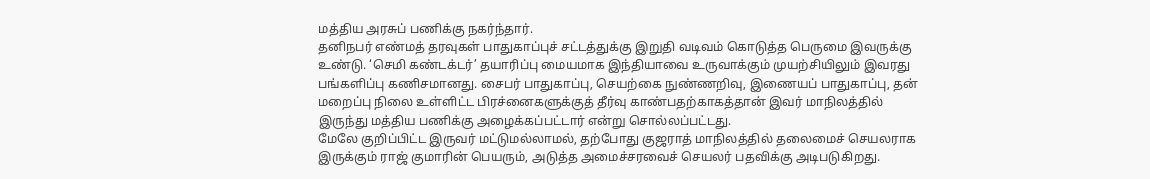மத்திய அரசுப் பணிக்கு நகர்ந்தார்.
தனிநபர் எண்மத் தரவுகள் பாதுகாப்புச் சட்டத்துக்கு இறுதி வடிவம் கொடுத்த பெருமை இவருக்கு உண்டு. ‘செமி கண்டக்டர்’ தயாரிப்பு மையமாக இந்தியாவை உருவாக்கும் முயற்சியிலும் இவரது பங்களிப்பு கணிசமானது. சைபர் பாதுகாப்பு, செயற்கை நுண்ணறிவு, இணையப் பாதுகாப்பு, தன் மறைப்பு நிலை உள்ளிட்ட பிரச்னைகளுக்குத் தீர்வு காண்பதற்காகத்தான் இவர் மாநிலத்தில் இருந்து மத்திய பணிக்கு அழைக்கப்பட்டார் என்று சொல்லப்பட்டது.
மேலே குறிப்பிட்ட இருவர் மட்டுமல்லாமல், தற்போது குஜராத் மாநிலத்தில் தலைமைச் செயலராக இருக்கும் ராஜ் குமாரின் பெயரும், அடுத்த அமைச்சரவைச் செயலர் பதவிக்கு அடிபடுகிறது.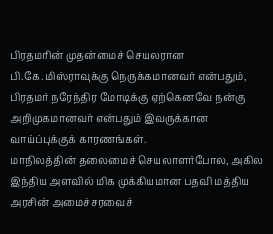பிரதமரின் முதன்மைச் செயலரான பி.கே.மிஸ்ராவுக்கு நெருக்கமானவர் என்பதும், பிரதமர் நரேந்திர மோடிக்கு ஏற்கெனவே நன்கு அறிமுகமானவர் என்பதும் இவருக்கான வாய்ப்புக்குக் காரணங்கள்.
மாநிலத்தின் தலைமைச் செயலாளர்போல, அகில இந்திய அளவில் மிக முக்கியமான பதவி மத்திய அரசின் அமைச்சரவைச்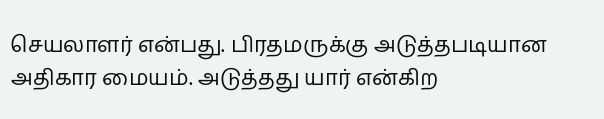செயலாளர் என்பது. பிரதமருக்கு அடுத்தபடியான அதிகார மையம். அடுத்தது யார் என்கிற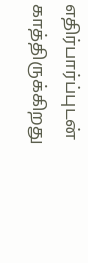எதிர்பார்ப்புடன் காத்திருக்கிறது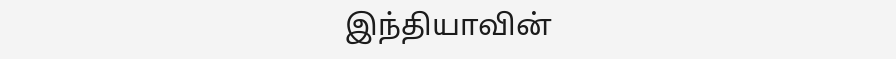இந்தியாவின்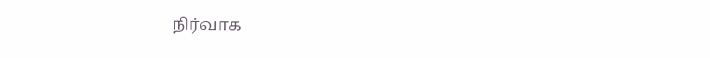நிர்வாக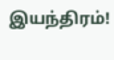இயந்திரம்!